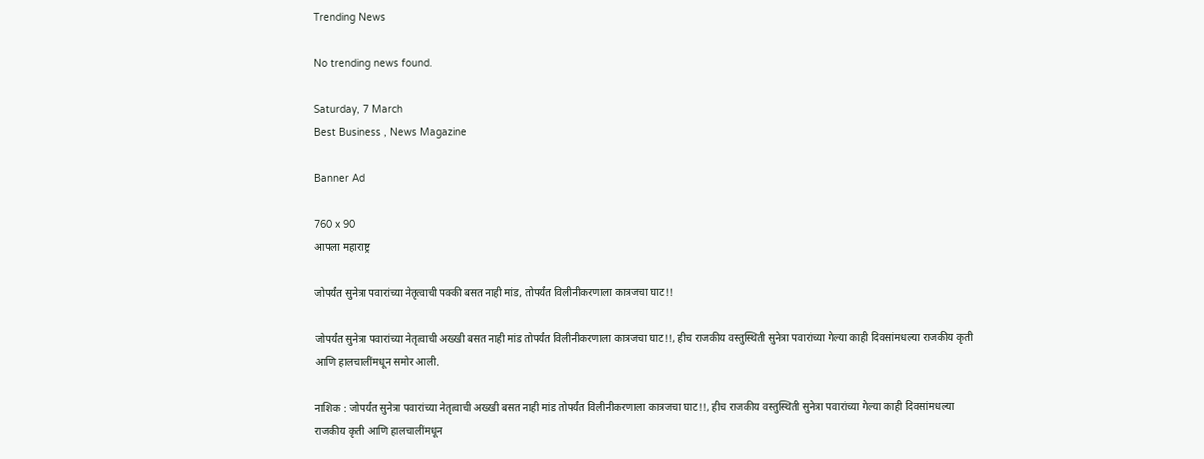Trending News

No trending news found.

Saturday, 7 March
Best Business , News Magazine

Banner Ad

760 x 90
आपला महाराष्ट्र

जोपर्यंत सुनेत्रा पवारांच्या नेतृत्वाची पक्की बसत नाही मांड, तोपर्यंत विलीनीकरणाला कात्रजचा घाट!!

जोपर्यंत सुनेत्रा पवारांच्या नेतृत्वाची अख्खी बसत नाही मांड तोपर्यंत विलीनीकरणाला कात्रजचा घाट!!, हीच राजकीय वस्तुस्थिती सुनेत्रा पवारांच्या गेल्या काही दिवसांमधल्या राजकीय कृती आणि हालचालींमधून समोर आली.

नाशिक : जोपर्यंत सुनेत्रा पवारांच्या नेतृत्वाची अख्खी बसत नाही मांड तोपर्यंत विलीनीकरणाला कात्रजचा घाट!!, हीच राजकीय वस्तुस्थिती सुनेत्रा पवारांच्या गेल्या काही दिवसांमधल्या राजकीय कृती आणि हालचालींमधून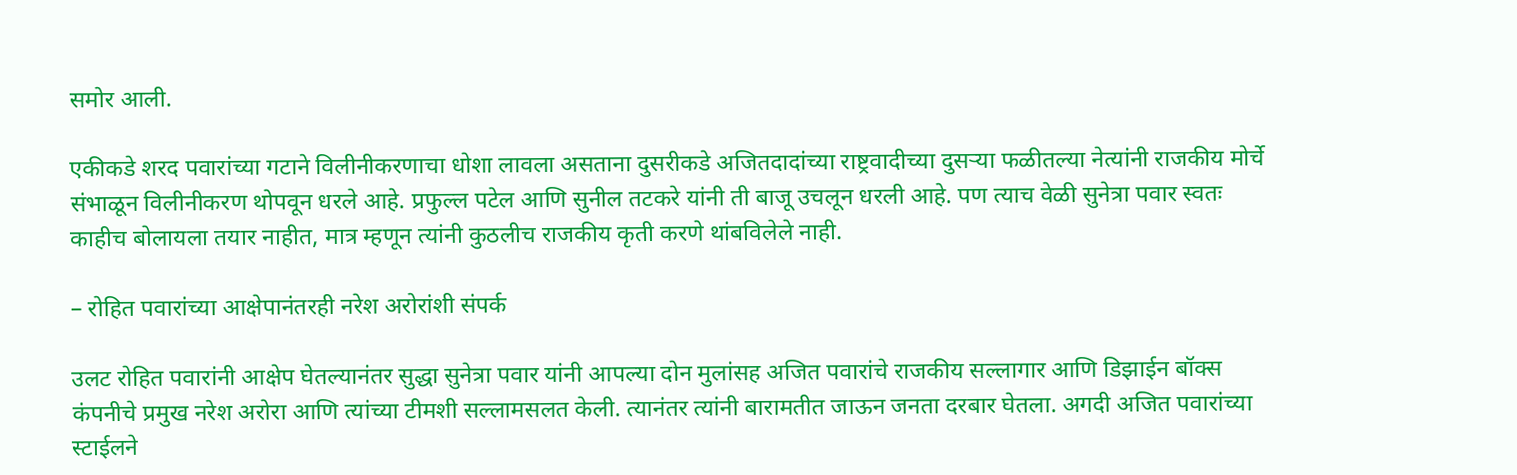समोर आली.

एकीकडे शरद पवारांच्या गटाने विलीनीकरणाचा धोशा लावला असताना दुसरीकडे अजितदादांच्या राष्ट्रवादीच्या दुसऱ्या फळीतल्या नेत्यांनी राजकीय मोर्चे संभाळून विलीनीकरण थोपवून धरले आहे. प्रफुल्ल पटेल आणि सुनील तटकरे यांनी ती बाजू उचलून धरली आहे. पण त्याच वेळी सुनेत्रा पवार स्वतः काहीच बोलायला तयार नाहीत, मात्र म्हणून त्यांनी कुठलीच राजकीय कृती करणे थांबविलेले नाही.

– रोहित पवारांच्या आक्षेपानंतरही नरेश अरोरांशी संपर्क

उलट रोहित पवारांनी आक्षेप घेतल्यानंतर सुद्धा सुनेत्रा पवार यांनी आपल्या दोन मुलांसह अजित पवारांचे राजकीय सल्लागार आणि डिझाईन बॉक्स कंपनीचे प्रमुख नरेश अरोरा आणि त्यांच्या टीमशी सल्लामसलत केली. त्यानंतर त्यांनी बारामतीत जाऊन जनता दरबार घेतला. अगदी अजित पवारांच्या स्टाईलने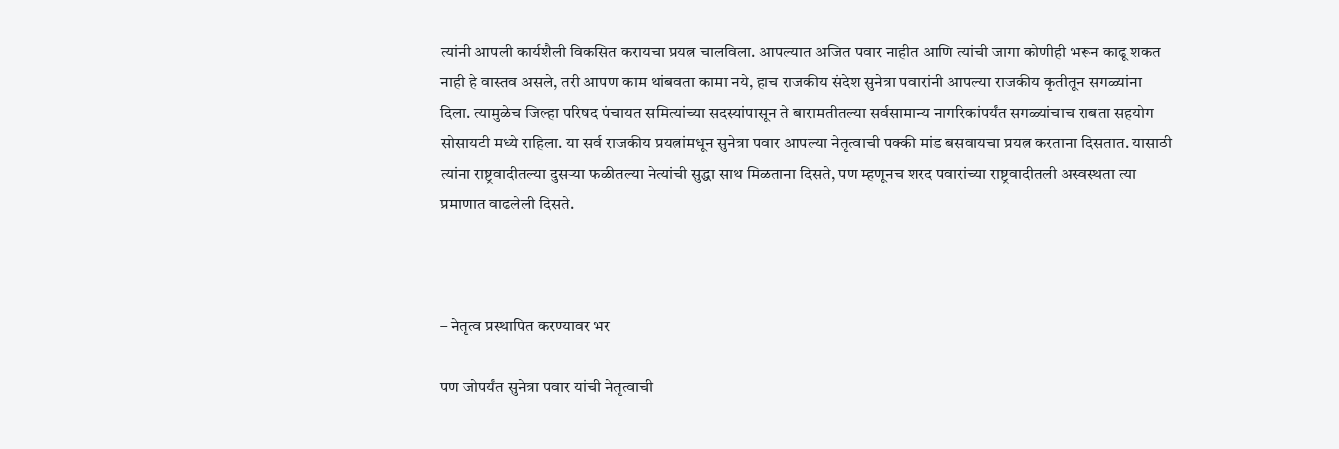त्यांनी आपली कार्यशैली विकसित करायचा प्रयत्न चालविला. आपल्यात अजित पवार नाहीत आणि त्यांची जागा कोणीही भरून काढू शकत नाही हे वास्तव असले, तरी आपण काम थांबवता कामा नये, हाच राजकीय संदेश सुनेत्रा पवारांनी आपल्या राजकीय कृतीतून सगळ्यांना दिला. त्यामुळेच जिल्हा परिषद पंचायत समित्यांच्या सदस्यांपासून ते बारामतीतल्या सर्वसामान्य नागरिकांपर्यंत सगळ्यांचाच राबता सहयोग सोसायटी मध्ये राहिला. या सर्व राजकीय प्रयत्नांमधून सुनेत्रा पवार आपल्या नेतृत्वाची पक्की मांड बसवायचा प्रयत्न करताना दिसतात. यासाठी त्यांना राष्ट्रवादीतल्या दुसऱ्या फळीतल्या नेत्यांची सुद्धा साथ मिळताना दिसते, पण म्हणूनच शरद पवारांच्या राष्ट्रवादीतली अस्वस्थता त्या प्रमाणात वाढलेली दिसते.



– नेतृत्व प्रस्थापित करण्यावर भर

पण जोपर्यंत सुनेत्रा पवार यांची नेतृत्वाची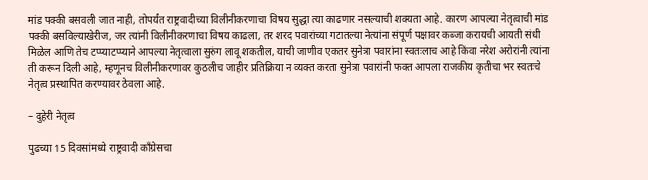मांड पक्की बसवली जात नाही, तोपर्यंत राष्ट्रवादीच्या विलीनीकरणाचा विषय सुद्धा त्या काढणार नसल्याची शक्यता आहे. कारण आपल्या नेतृत्वाची मांड पक्की बसविल्याखेरीज, जर त्यांनी विलीनीकरणाचा विषय काढला, तर शरद पवारांच्या गटातल्या नेत्यांना संपूर्ण पक्षावर कब्जा करायची आयती संधी मिळेल आणि तेच टप्प्याटप्प्याने आपल्या नेतृत्वाला सुरुंग लावू शकतील, याची जाणीव एकतर सुनेत्रा पवारांना स्वतःलाच आहे किंवा नरेश अरोरांनी त्यांना ती करून दिली आहे, म्हणूनच विलीनीकरणावर कुठलीच जाहीर प्रतिक्रिया न व्यक्त करता सुनेत्रा पवारांनी फक्त आपला राजकीय कृतीचा भर स्वतःचे नेतृत्व प्रस्थापित करण्यावर ठेवला आहे.

– दुहेरी नेतृत्व

पुढच्या 15 दिवसांमध्ये राष्ट्रवादी काँग्रेसचा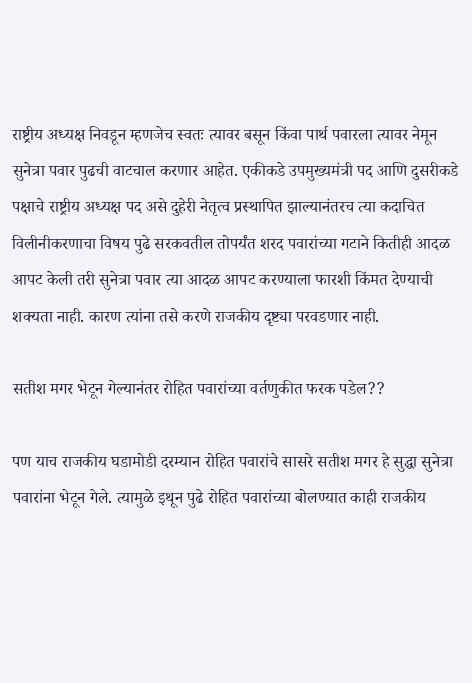राष्ट्रीय अध्यक्ष निवडून म्हणजेच स्वतः त्यावर बसून किंवा पार्थ पवारला त्यावर नेमून सुनेत्रा पवार पुढची वाटचाल करणार आहेत. एकीकडे उपमुख्यमंत्री पद आणि दुसरीकडे पक्षाचे राष्ट्रीय अध्यक्ष पद असे दुहेरी नेतृत्व प्रस्थापित झाल्यानंतरच त्या कदाचित विलीनीकरणाचा विषय पुढे सरकवतील तोपर्यंत शरद पवारांच्या गटाने कितीही आदळ आपट केली तरी सुनेत्रा पवार त्या आदळ आपट करण्याला फारशी किंमत देण्याची शक्यता नाही. कारण त्यांना तसे करणे राजकीय दृष्ट्या परवडणार नाही.

सतीश मगर भेटून गेल्यानंतर रोहित पवारांच्या वर्तणुकीत फरक पडेल??

पण याच राजकीय घडामोडी दरम्यान रोहित पवारांचे सासरे सतीश मगर हे सुद्धा सुनेत्रा पवारांना भेटून गेले. त्यामुळे इथून पुढे रोहित पवारांच्या बोलण्यात काही राजकीय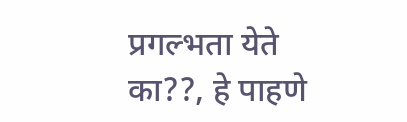प्रगल्भता येते का??, हे पाहणे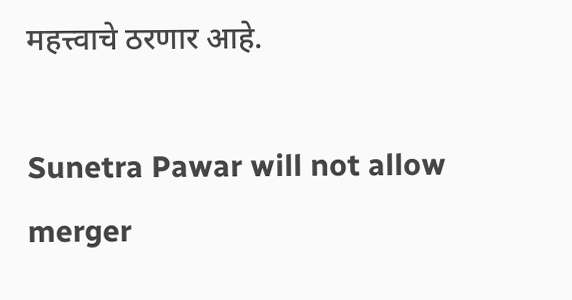महत्त्वाचे ठरणार आहे.

Sunetra Pawar will not allow merger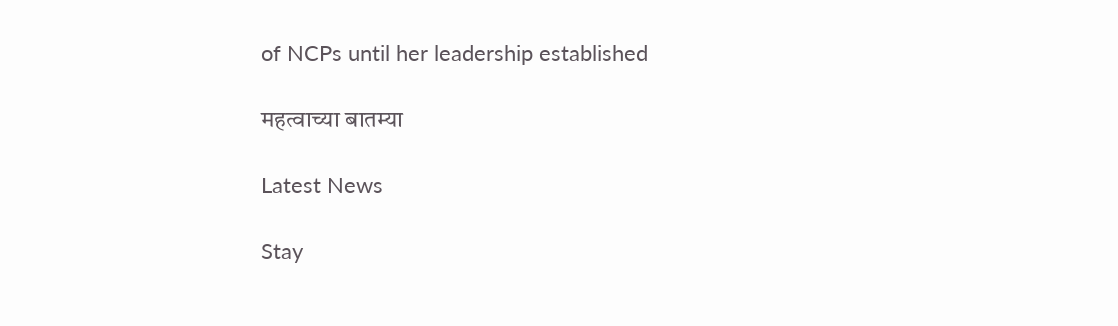of NCPs until her leadership established

महत्वाच्या बातम्या

Latest News

Stay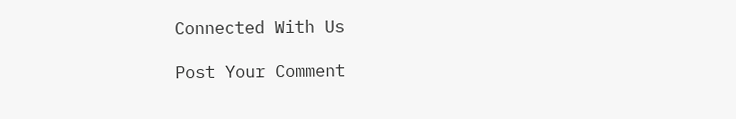Connected With Us

Post Your Comment